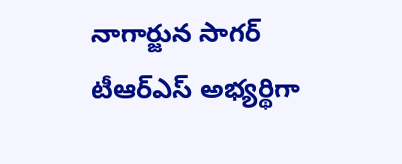నాగార్జున సాగర్ టీఆర్ఎస్ అభ్యర్థిగా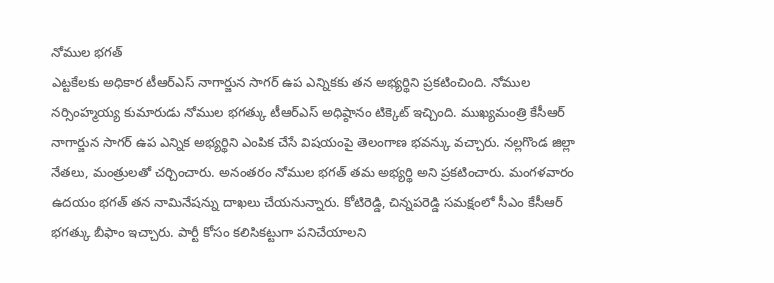నోముల భగత్
ఎట్టకేలకు అధికార టీఆర్ఎస్ నాగార్జున సాగర్ ఉప ఎన్నికకు తన అభ్యర్థిని ప్రకటించింది. నోముల నర్సింహ్మయ్య కుమారుడు నోముల భగత్కు టీఆర్ఎస్ అధిష్ఠానం టిక్కెట్ ఇచ్చింది. ముఖ్యమంత్రి కేసీఆర్ నాగార్జున సాగర్ ఉప ఎన్నిక అభ్యర్థిని ఎంపిక చేసే విషయంపై తెలంగాణ భవన్కు వచ్చారు. నల్లగొండ జిల్లా నేతలు, మంత్రులతో చర్చించారు. అనంతరం నోముల భగత్ తమ అభ్యర్థి అని ప్రకటించారు. మంగళవారం ఉదయం భగత్ తన నామినేషన్ను దాఖలు చేయనున్నారు. కోటిరెడ్డి, చిన్నపరెడ్డి సమక్షంలో సీఎం కేసీఆర్ భగత్కు బీఫాం ఇచ్చారు. పార్టీ కోసం కలిసికట్టుగా పనిచేయాలని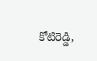కోటిరెడ్డి,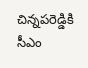చిన్నపరెడ్డికి సీఎం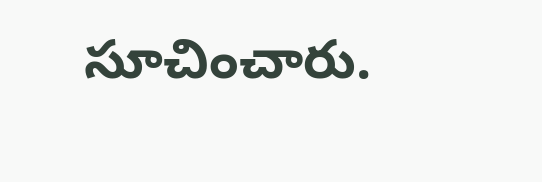సూచించారు.